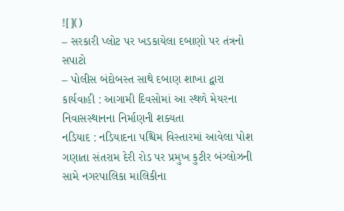![]()
– સરકારી પ્લોટ પર ખડકાયેલા દબાણો પર તંત્રનો સપાટો
– પોલીસ બંદોબસ્ત સાથે દબાણ શાખા દ્વારા કાર્યવાહી : આગામી દિવસોમાં આ સ્થળે મેયરના નિવાસસ્થાનના નિર્માણની શક્યતા
નડિયાદ : નડિયાદના પશ્ચિમ વિસ્તારમાં આવેલા પોશ ગણાતા સંતરામ દેરી રોડ પર પ્રમુખ કુટીર બંગ્લોઝની સામે નગરપાલિકા માલિકીના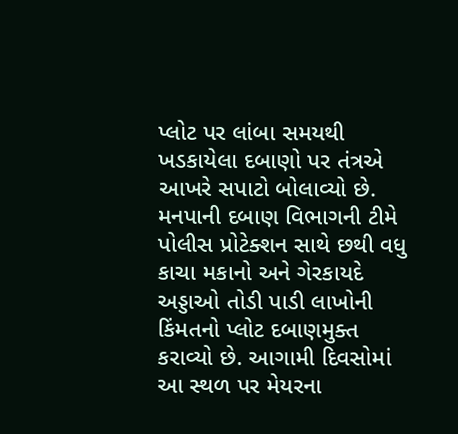પ્લોટ પર લાંબા સમયથી ખડકાયેલા દબાણો પર તંત્રએ આખરે સપાટો બોલાવ્યો છે. મનપાની દબાણ વિભાગની ટીમે પોલીસ પ્રોટેક્શન સાથે છથી વધુ કાચા મકાનો અને ગેરકાયદે અડ્ડાઓ તોડી પાડી લાખોની કિંમતનો પ્લોટ દબાણમુક્ત કરાવ્યો છે. આગામી દિવસોમાં આ સ્થળ પર મેયરના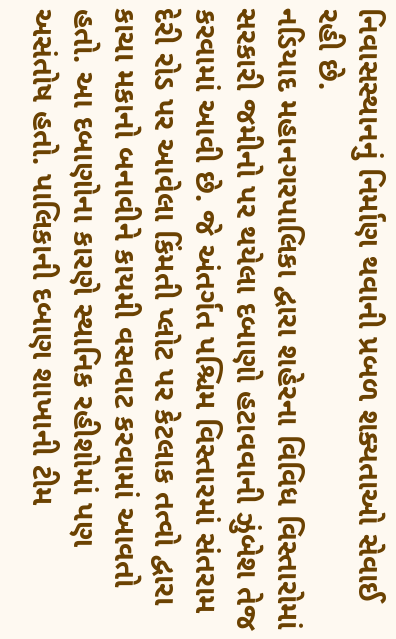નિવાસસ્થાનનું નિર્માણ થવાની પ્રબળ શક્યતાઓ સેવાઈ રહી છે.
નડિયાદ મહાનગરપાલિકા દ્વારા શહેરના વિવિધ વિસ્તારોમાં સરકારી જમીનો પર થયેલા દબાણો હટાવવાની ઝુંબેશ તેજ કરવામાં આવી છે. જે અંતર્ગત પશ્ચિમ વિસ્તારમાં સંતરામ દેરી રોડ પર આવેલા કિંમતી પ્લોટ પર કેટલાક તત્વો દ્વારા કાચા મકાનો બનાવીને કાયમી વસવાટ કરવામાં આવતો હતો. આ દબાણોના કારણે સ્થાનિક રહીશોમાં પણ અસંતોષ હતો. પાલિકાની દબાણ શાખાની ટીમ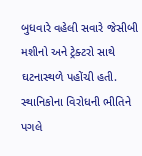બુધવારે વહેલી સવારે જેસીબી મશીનો અને ટ્રેક્ટરો સાથે ઘટનાસ્થળે પહોંચી હતી. સ્થાનિકોના વિરોધની ભીતિને પગલે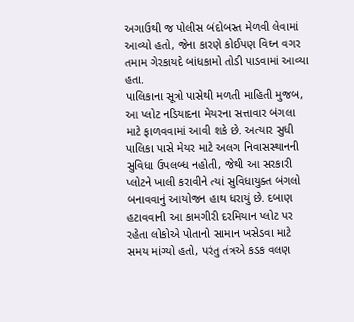અગાઉથી જ પોલીસ બંદોબસ્ત મેળવી લેવામાં આવ્યો હતો, જેના કારણે કોઈપણ વિઘ્ન વગર તમામ ગેરકાયદે બાંધકામો તોડી પાડવામાં આવ્યા હતા.
પાલિકાના સૂત્રો પાસેથી મળતી માહિતી મુજબ, આ પ્લોટ નડિયાદના મેયરના સત્તાવાર બંગલા માટે ફાળવવામાં આવી શકે છે. અત્યાર સુધી પાલિકા પાસે મેયર માટે અલગ નિવાસસ્થાનની સુવિધા ઉપલબ્ધ નહોતી, જેથી આ સરકારી પ્લોટને ખાલી કરાવીને ત્યાં સુવિધાયુક્ત બંગલો બનાવવાનું આયોજન હાથ ધરાયું છે. દબાણ હટાવવાની આ કામગીરી દરમિયાન પ્લોટ પર રહેતા લોકોએ પોતાનો સામાન ખસેડવા માટે સમય માંગ્યો હતો, પરંતુ તંત્રએ કડક વલણ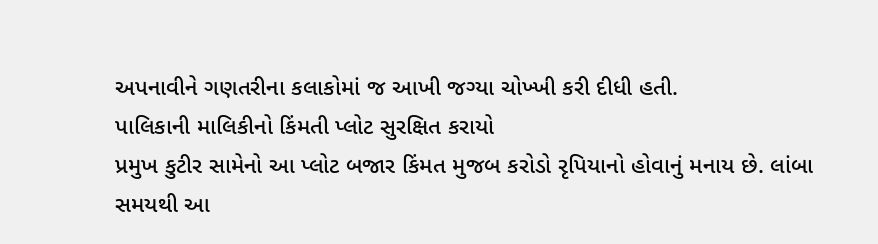અપનાવીને ગણતરીના કલાકોમાં જ આખી જગ્યા ચોખ્ખી કરી દીધી હતી.
પાલિકાની માલિકીનો કિંમતી પ્લોટ સુરક્ષિત કરાયો
પ્રમુખ કુટીર સામેનો આ પ્લોટ બજાર કિંમત મુજબ કરોડો રૃપિયાનો હોવાનું મનાય છે. લાંબા સમયથી આ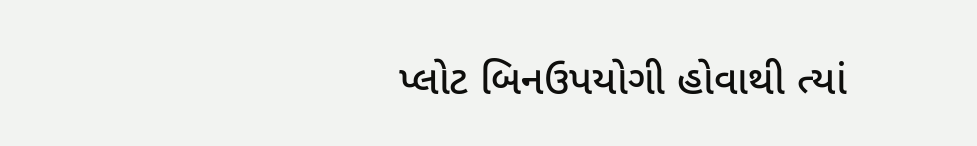પ્લોટ બિનઉપયોગી હોવાથી ત્યાં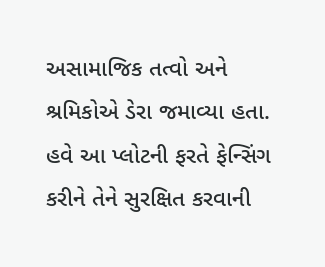અસામાજિક તત્વો અને શ્રમિકોએ ડેરા જમાવ્યા હતા. હવે આ પ્લોટની ફરતે ફેન્સિંગ કરીને તેને સુરક્ષિત કરવાની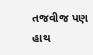તજવીજ પણ હાથ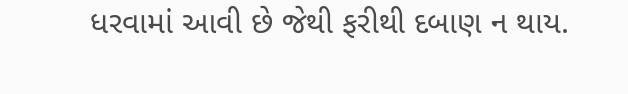ધરવામાં આવી છે જેથી ફરીથી દબાણ ન થાય.